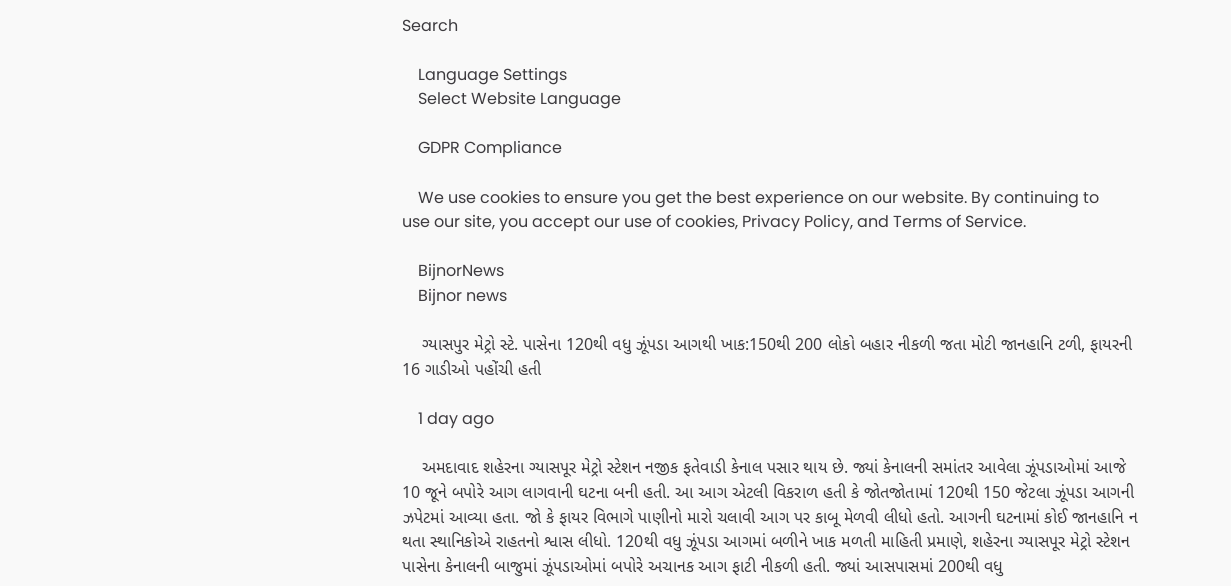Search

    Language Settings
    Select Website Language

    GDPR Compliance

    We use cookies to ensure you get the best experience on our website. By continuing to use our site, you accept our use of cookies, Privacy Policy, and Terms of Service.

    BijnorNews
    Bijnor news

    ગ્યાસપુર મેટ્રો સ્ટે. પાસેના 120થી વધુ ઝૂંપડા આગથી ખાક:150થી 200 લોકો બહાર નીકળી જતા મોટી જાનહાનિ ટળી, ફાયરની 16 ગાડીઓ પહોંચી હતી

    1 day ago

    અમદાવાદ શહેરના ગ્યાસપૂર મેટ્રો સ્ટેશન નજીક ફતેવાડી કેનાલ પસાર થાય છે. જ્યાં કેનાલની સમાંતર આવેલા ઝૂંપડાઓમાં આજે 10 જૂને બપોરે આગ લાગવાની ઘટના બની હતી. આ આગ એટલી વિકરાળ હતી કે જોતજોતામાં 120થી 150 જેટલા ઝૂંપડા આગની ઝપેટમાં આવ્યા હતા. જો કે ફાયર વિભાગે પાણીનો મારો ચલાવી આગ પર કાબૂ મેળવી લીધો હતો. આગની ઘટનામાં કોઈ જાનહાનિ ન થતા સ્થાનિકોએ રાહતનો શ્વાસ લીધો. 120થી વધુ ઝૂંપડા આગમાં બળીને ખાક મળતી માહિતી પ્રમાણે, શહેરના ગ્યાસપૂર મેટ્રો સ્ટેશન પાસેના કેનાલની બાજુમાં ઝૂંપડાઓમાં બપોરે અચાનક આગ ફાટી નીકળી હતી. જ્યાં આસપાસમાં 200થી વધુ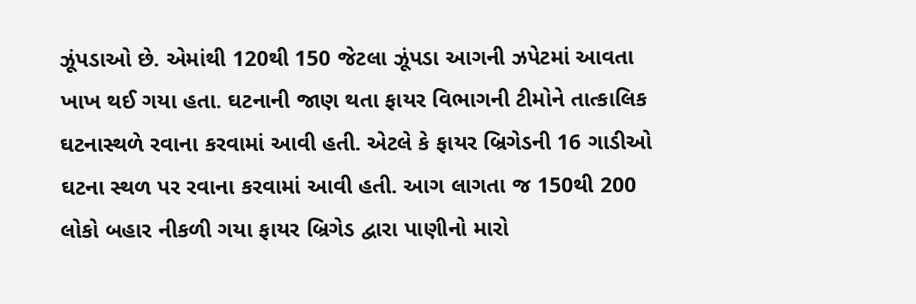ઝૂંપડાઓ છે. એમાંથી 120થી 150 જેટલા ઝૂંપડા આગની ઝપેટમાં આવતા ખાખ થઈ ગયા હતા. ઘટનાની જાણ થતા ફાયર વિભાગની ટીમોને તાત્કાલિક ઘટનાસ્થળે રવાના કરવામાં આવી હતી. એટલે કે ફાયર બ્રિગેડની 16 ગાડીઓ ઘટના સ્થળ પર રવાના કરવામાં આવી હતી. આગ લાગતા જ 150થી 200 લોકો બહાર નીકળી ગયા ફાયર બ્રિગેડ દ્વારા પાણીનો મારો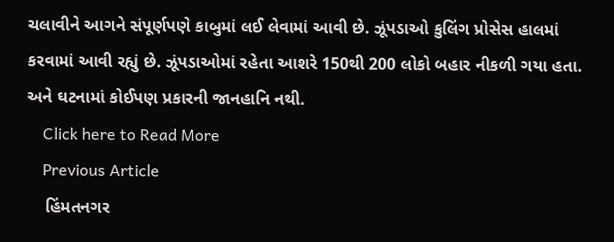ચલાવીને આગને સંપૂર્ણપણે કાબુમાં લઈ લેવામાં આવી છે. ઝૂંપડાઓ કુલિંગ પ્રોસેસ હાલમાં કરવામાં આવી રહ્યું છે. ઝૂંપડાઓમાં રહેતા આશરે 150થી 200 લોકો બહાર નીકળી ગયા હતા. અને ઘટનામાં કોઈપણ પ્રકારની જાનહાનિ નથી.
    Click here to Read More
    Previous Article
    હિંમતનગર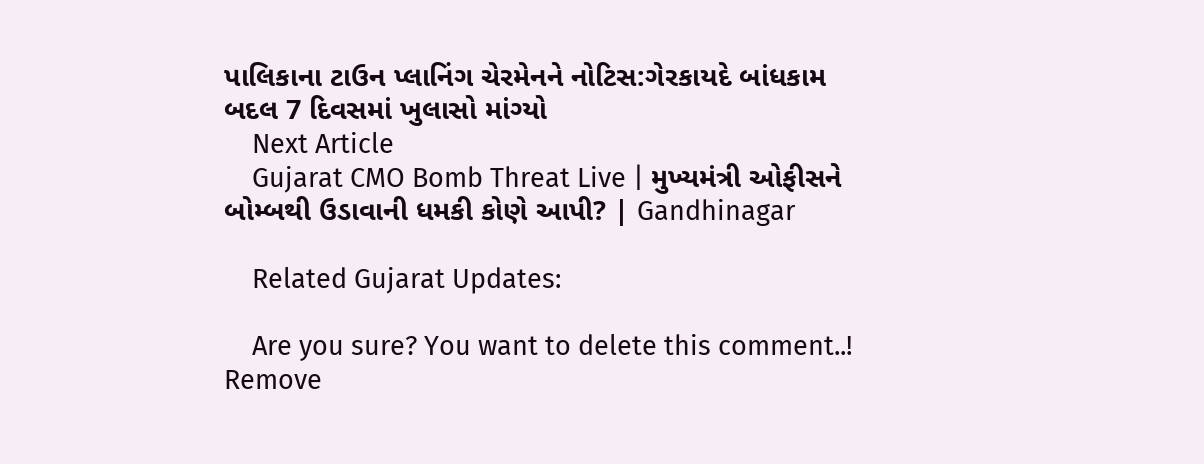પાલિકાના ટાઉન પ્લાનિંગ ચેરમેનને નોટિસ:ગેરકાયદે બાંધકામ બદલ 7 દિવસમાં ખુલાસો માંગ્યો
    Next Article
    Gujarat CMO Bomb Threat Live | મુખ્યમંત્રી ઓફીસને બોમ્બથી ઉડાવાની ધમકી કોણે આપી? | Gandhinagar

    Related Gujarat Updates:

    Are you sure? You want to delete this comment..! Remove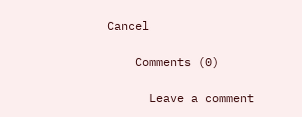Cancel

    Comments (0)

      Leave a comment